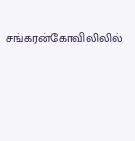சங்கரன்கோவிலிலில்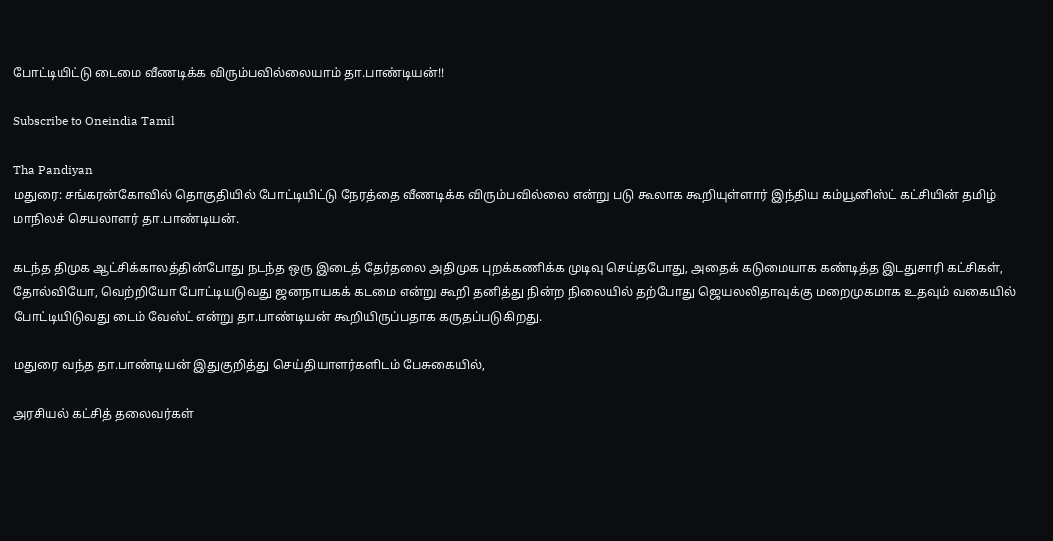போட்டியிட்டு டைமை வீணடிக்க விரும்பவில்லையாம் தா.பாண்டியன்!!

Subscribe to Oneindia Tamil

Tha Pandiyan
மதுரை: சங்கரன்கோவில் தொகுதியில் போட்டியிட்டு நேரத்தை வீணடிக்க விரும்பவில்லை என்று படு கூலாக கூறியுள்ளார் இந்திய கம்யூனிஸ்ட் கட்சியின் தமிழ் மாநிலச் செயலாளர் தா.பாண்டியன்.

கடந்த திமுக ஆட்சிக்காலத்தின்போது நடந்த ஒரு இடைத் தேர்தலை அதிமுக புறக்கணிக்க முடிவு செய்தபோது, அதைக் கடுமையாக கண்டித்த இடதுசாரி கட்சிகள், தோல்வியோ, வெற்றியோ போட்டியடுவது ஜனநாயகக் கடமை என்று கூறி தனித்து நின்ற நிலையில் தற்போது ஜெயலலிதாவுக்கு மறைமுகமாக உதவும் வகையில் போட்டியிடுவது டைம் வேஸ்ட் என்று தா.பாண்டியன் கூறியிருப்பதாக கருதப்படுகிறது.

மதுரை வந்த தா.பாண்டியன் இதுகுறித்து செய்தியாளர்களிடம் பேசுகையில்,

அரசியல் கட்சித் தலைவர்கள்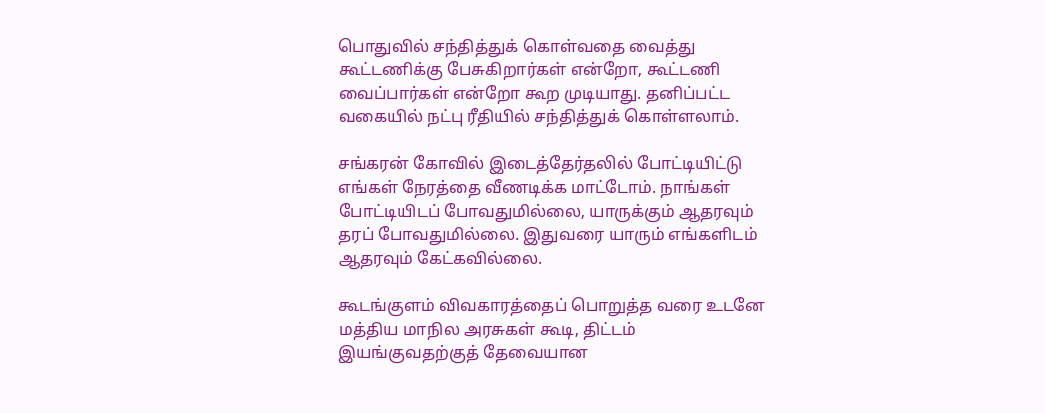பொதுவில் சந்தித்துக் கொள்வதை வைத்து கூட்டணிக்கு பேசுகிறார்கள் என்றோ, கூட்டணி வைப்பார்கள் என்றோ கூற முடியாது. தனிப்பட்ட வகையில் நட்பு ரீதியில் சந்தித்துக் கொள்ளலாம்.

சங்கரன் கோவில் இடைத்தேர்தலில் போட்டியிட்டு எங்கள் நேரத்தை வீணடிக்க மாட்டோம். நாங்கள் போட்டியிடப் போவதுமில்லை, யாருக்கும் ஆதரவும் தரப் போவதுமில்லை. இதுவரை யாரும் எங்களிடம் ஆதரவும் கேட்கவில்லை.

கூடங்குளம் விவகாரத்தைப் பொறுத்த வரை உடனே மத்திய மாநில அரசுகள் கூடி, திட்டம் இயங்குவதற்குத் தேவையான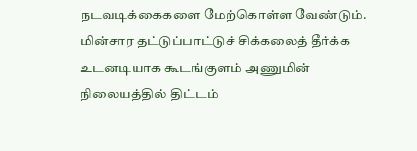நடவடிக்கைகளை மேற்கொள்ள வேண்டும். மின்சார தட்டுப்பாட்டுச் சிக்கலைத் தீர்க்க உடனடியாக கூடங்குளம் அணுமின் நிலையத்தில் திட்டம்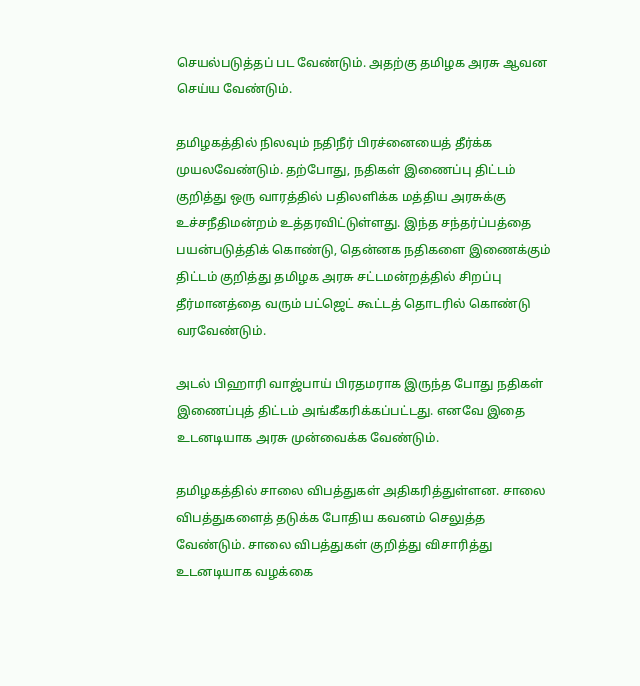செயல்படுத்தப் பட வேண்டும். அதற்கு தமிழக அரசு ஆவன செய்ய வேண்டும்.

தமிழகத்தில் நிலவும் நதிநீர் பிரச்னையைத் தீர்க்க முயலவேண்டும். தற்போது, நதிகள் இணைப்பு திட்டம் குறித்து ஒரு வாரத்தில் பதிலளிக்க மத்திய அரசுக்கு உச்சநீதிமன்றம் உத்தரவிட்டுள்ளது. இந்த சந்தர்ப்பத்தை பயன்படுத்திக் கொண்டு, தென்னக நதிகளை இணைக்கும் திட்டம் குறித்து தமிழக அரசு சட்டமன்றத்தில் சிறப்பு தீர்மானத்தை வரும் பட்ஜெட் கூட்டத் தொடரில் கொண்டு வரவேண்டும்.

அடல் பிஹாரி வாஜ்பாய் பிரதமராக இருந்த போது நதிகள் இணைப்புத் திட்டம் அங்கீகரிக்கப்பட்டது. எனவே இதை உடனடியாக அரசு முன்வைக்க வேண்டும்.

தமிழகத்தில் சாலை விபத்துகள் அதிகரித்துள்ளன. சாலை விபத்துகளைத் தடுக்க போதிய கவனம் செலுத்த வேண்டும். சாலை விபத்துகள் குறித்து விசாரித்து உடனடியாக வழக்கை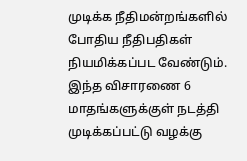முடிக்க நீதிமன்றங்களில் போதிய நீதிபதிகள் நியமிக்கப்பட வேண்டும். இந்த விசாரணை 6 மாதங்களுக்குள் நடத்தி முடிக்கப்பட்டு வழக்கு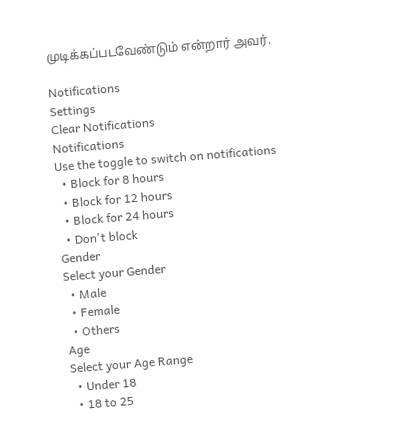முடிக்கப்படவேண்டும் என்றார் அவர்.

Notifications
Settings
Clear Notifications
Notifications
Use the toggle to switch on notifications
  • Block for 8 hours
  • Block for 12 hours
  • Block for 24 hours
  • Don't block
Gender
Select your Gender
  • Male
  • Female
  • Others
Age
Select your Age Range
  • Under 18
  • 18 to 25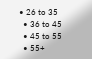• 26 to 35
  • 36 to 45
  • 45 to 55
  • 55+